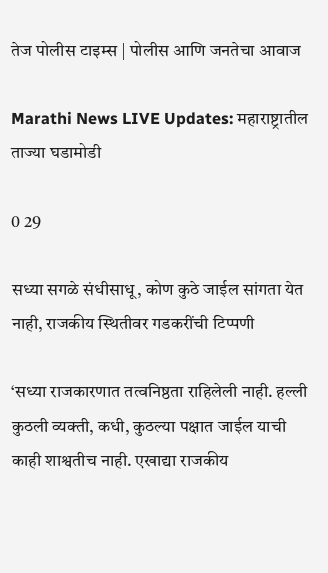तेज पोलीस टाइम्स | पोलीस आणि जनतेचा आवाज

Marathi News LIVE Updates: महाराष्ट्रातील ताज्या घडामोडी

0 29

सध्या सगळे संधीसाधू, कोण कुठे जाईल सांगता येत नाही, राजकीय स्थितीवर गडकरींची टिप्पणी

‘सध्या राजकारणात तत्वनिष्ठता राहिलेली नाही. हल्ली कुठली व्यक्ती, कधी, कुठल्या पक्षात जाईल याची काही शाश्वतीच नाही. एखाद्या राजकीय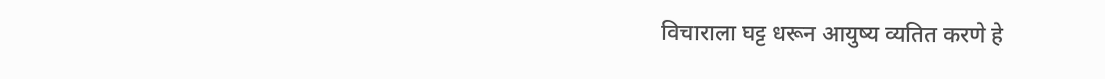विचाराला घट्ट धरून आयुष्य व्यतित करणे हे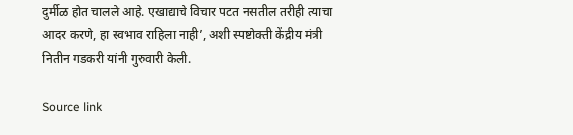दुर्मीळ होत चालले आहे. एखाद्याचे विचार पटत नसतील तरीही त्याचा आदर करणे, हा स्वभाव राहिला नाही’, अशी स्पष्टोक्ती केंद्रीय मंत्री नितीन गडकरी यांनी गुरुवारी केली.

Source link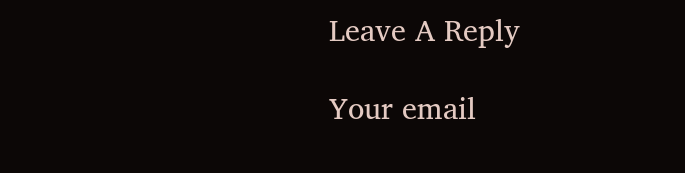Leave A Reply

Your email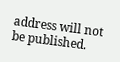address will not be published.